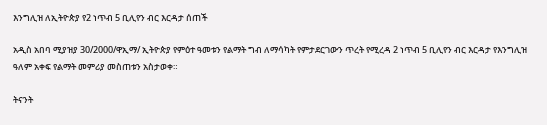እንግሊዝ ለኢትዮጵያ የ2 ነጥብ 5 ቢሊየን ብር እርዳታ ሰጠች

አዲስ አበባ ሚያዝያ 30/2000/ዋኢማ/ ኢትዮጵያ የምዕተ ዓመቱን የልማት ግብ ለማሳካት የምታደርገውን ጥረት የሚረዳ 2 ነጥብ 5 ቢሊየን ብር እርዳታ የእንግሊዝ ዓለም አቀፍ የልማት መምሪያ መስጠቱን አስታወቀ።

ትናንት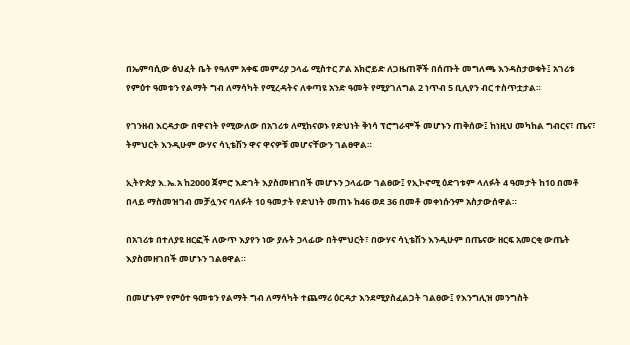በኤምባሲው ፅህፈት ቤት የዓለም አቀፍ መምሪያ ኃላፊ ሚስተር ፖል አክሮይድ ለጋዜጠኞች በሰጡት መግለጫ እንዳስታወቁት፤ አገሪቱ የምዕተ ዓመቱን የልማት ግብ ለማሳካት የሚረዳትና ለቀጣዩ አንድ ዓመት የሚያገለግል 2 ነጥብ 5 ቢሊየን ብር ተስጥቷታል።

የገንዘብ እርዳታው በዋናነት የሚውለው በአገሪቱ ለሚከናወኑ የድህነት ቅነሳ ፕሮግራሞች መሆኑን ጠቅሰው፤ ከነዚህ መካከል ግብርና፣ ጤና፣ ትምህርት እንዲሁም ውሃና ሳኒቴሽን ዋና ዋናዎቹ መሆናቸውን ገልፀዋል።

ኢትዮጵያ እ.ኤ.አ ከ2000 ጀምሮ እድገት እያስመዘገበች መሆኑን ኃላፊው ገልፀው፤ የኢኮኖሚ ዕድገቱም ላለፉት 4 ዓመታት ከ10 በመቶ በላይ ማስመዝገብ መቻሏንና ባለፉት 10 ዓመታት የድህነት መጠኑ ከ46 ወደ 36 በመቶ መቀነሱንም አስታውሰዋል።

በአገሪቱ በተለያዩ ዘርፎች ለውጥ እያየን ነው ያሉት ኃላፊው በትምህርት፣ በውሃና ሳኒቴሽን እንዲሁም በጤናው ዘርፍ አመርቂ ውጤት እያስመዘገበች መሆኑን ገልፀዋል።

በመሆኑም የምዕተ ዓመቱን የልማት ግብ ለማሳካት ተጨማሪ ዕርዳታ እንደሚያስፈልጋት ገልፀው፤ የእንግሊዝ መንግስት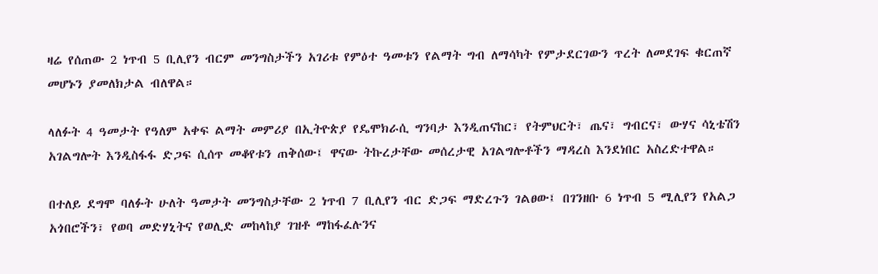ዛሬ የሰጠው 2 ነጥብ 5 ቢሊየን ብርም መንግስታችን አገሪቱ የምዕተ ዓመቱን የልማት ግብ ለማሳካት የምታደርገውን ጥረት ለመደገፍ ቁርጠኛ መሆኑን ያመለክታል ብለዋል።

ላለፉት 4 ዓመታት የዓለም አቀፍ ልማት መምሪያ በኢትዮጵያ የዴሞክራሲ ግንባታ እንዲጠናከር፣ የትምህርት፣ ጤና፣ ግብርና፣ ውሃና ሳኒቴሽን አገልግሎት እንዲስፋፋ ድጋፍ ሲሰጥ መቆየቱን ጠቅሰው፤ ዋናው ትኩረታቸው መሰረታዊ አገልግሎቶችን ማዳረስ እንደነበር አስረድተዋል።

በተለይ ደግሞ ባለፉት ሁለት ዓመታት መንግስታቸው 2 ነጥብ 7 ቢሊየን ብር ድጋፍ ማድረጉን ገልፀው፤ በገንዘቡ 6 ነጥብ 5 ሚሊየን የአልጋ አጎበሮችን፣ የወባ መድሃኒትና የወሊድ መከላከያ ገዝቶ ማከፋፈሉንና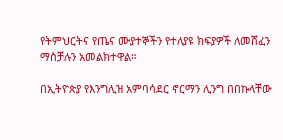የትምህርትና የጤና ሙያተኞችን የተለያዩ ክፍያዎች ለመሸፈን ማስቻሉን አመልክተዋል።

በኢትዮጵያ የእንግሊዝ አምባሳደር ኖርማን ሊንግ በበኩላቸው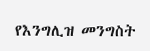የእንግሊዝ መንግስት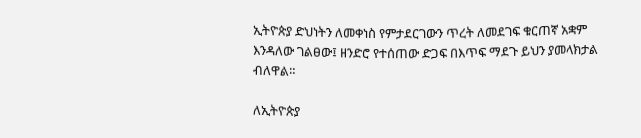ኢትዮጵያ ድህነትን ለመቀነስ የምታደርገውን ጥረት ለመደገፍ ቁርጠኛ አቋም እንዳለው ገልፀው፤ ዘንድሮ የተሰጠው ድጋፍ በእጥፍ ማደጉ ይህን ያመላክታል ብለዋል።

ለኢትዮጵያ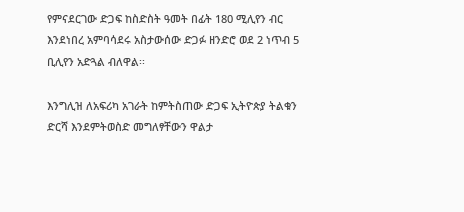የምናደርገው ድጋፍ ከስድስት ዓመት በፊት 180 ሚሊየን ብር እንደነበረ አምባሳደሩ አስታውሰው ድጋፉ ዘንድሮ ወደ 2 ነጥብ 5 ቢሊየን አድጓል ብለዋል፡፡

እንግሊዝ ለአፍሪካ አገራት ከምትስጠው ድጋፍ ኢትዮጵያ ትልቁን ድርሻ እንደምትወስድ መግለፃቸውን ዋልታ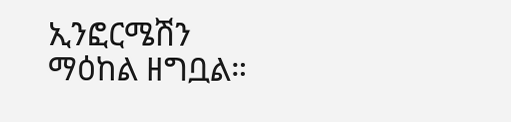ኢንፎርሜሽን ማዕከል ዘግቧል።